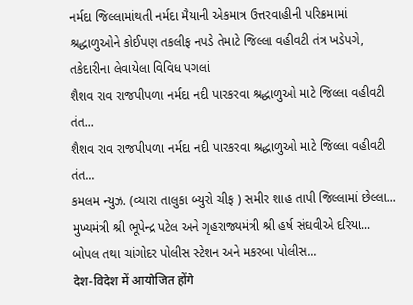નર્મદા જિલ્લામાંથતી નર્મદા મૈયાની એકમાત્ર ઉત્તરવાહીની પરિક્રમામાં શ્રદ્ધાળુઓને કોઈપણ તકલીફ નપડે તેમાટે જિલ્લા વહીવટી તંત્ર ખડેપગે, તકેદારીના લેવાયેલા વિવિધ પગલાં
શૈશવ રાવ રાજપીપળા નર્મદા નદી પારકરવા શ્રદ્ધાળુઓ માટે જિલ્લા વહીવટી તંત...
શૈશવ રાવ રાજપીપળા નર્મદા નદી પારકરવા શ્રદ્ધાળુઓ માટે જિલ્લા વહીવટી તંત...
કમલમ ન્યુઝ. (વ્યારા તાલુકા બ્યુરો ચીફ ) સમીર શાહ તાપી જિલ્લામાં છેલ્લા...
મુખ્યમંત્રી શ્રી ભૂપેન્દ્ર પટેલ અને ગૃહરાજ્યમંત્રી શ્રી હર્ષ સંઘવીએ દરિયા...
બોપલ તથા ચાંગોદર પોલીસ સ્ટેશન અને મકરબા પોલીસ...
देश-विदेश में आयोजित होंगे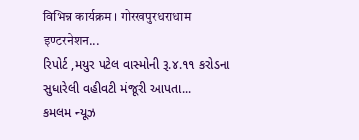विभिन्न कार्यक्रम । गोरखपुरधराधाम इण्टरनेशन...
રિપોર્ટ ,મયુર પટેલ વાસ્મોની રૂ.૪.૧૧ કરોડના સુધારેલી વહીવટી મંજૂરી આપતા...
કમલમ ન્યૂઝ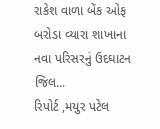રાકેશ વાળા બેંક ઓફ બરોડા વ્યારા શાખાના નવા પરિસરનું ઉદઘાટન જિલ...
રિપોર્ટ ,મયુર પટેલ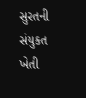સુરતની સંયુકત ખેતી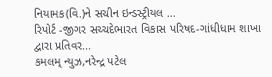નિયામક(વિ.)ને સચીન ઇન્ડસ્ટ્રીયલ ...
રિપોર્ટ -જીગર સચ્ચદેભારત વિકાસ પરિષદ-ગાંધીધામ શાખા દ્વારા પ્રતિવર...
કમલમ્ ન્યુઝ,નરેન્દ્ર પટેલ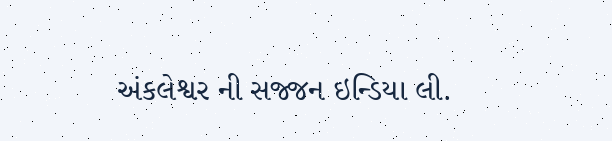અંકલેશ્વર ની સજ્જન ઇન્ડિયા લી.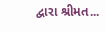દ્વારા શ્રીમત...